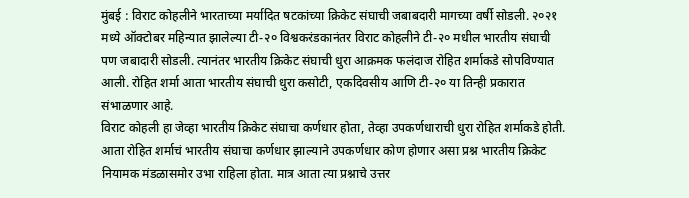मुंबई : विराट कोहलीने भारताच्या मर्यादित षटकांच्या क्रिकेट संघाची जबाबदारी मागच्या वर्षी सोडली. २०२१ मध्ये ऑक्टोबर महिन्यात झालेल्या टी-२० विश्वकरंडकानंतर विराट कोहलीने टी-२० मधील भारतीय संघाची पण जबादारी सोडली. त्यानंतर भारतीय क्रिकेट संघाची धुरा आक्रमक फलंदाज रोहित शर्माकडे सोपविण्यात आली. रोहित शर्मा आता भारतीय संघाची धुरा कसोटी, एकदिवसीय आणि टी-२० या तिन्ही प्रकारात संभाळणार आहे.
विराट कोहली हा जेव्हा भारतीय क्रिकेट संघाचा कर्णधार होता, तेव्हा उपकर्णधाराची धुरा रोहित शर्माकडे होती. आता रोहित शर्माचं भारतीय संघाचा कर्णधार झाल्याने उपकर्णधार कोण होणार असा प्रश्न भारतीय क्रिकेट नियामक मंडळासमोर उभा राहिला होता. मात्र आता त्या प्रश्नाचे उत्तर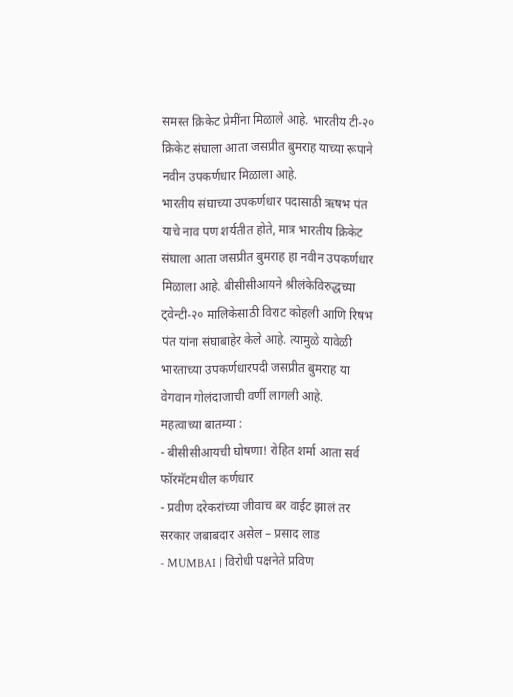समस्त क्रिकेट प्रेमींना मिळाले आहे. भारतीय टी-२० क्रिकेट संघाला आता जसप्रीत बुमराह याच्या रूपाने नवीन उपकर्णधार मिळाला आहे.
भारतीय संघाच्या उपकर्णधार पदासाठी ऋषभ पंत याचे नाव पण शर्यतीत होते, मात्र भारतीय क्रिकेट संघाला आता जसप्रीत बुमराह हा नवीन उपकर्णधार मिळाला आहे. बीसीसीआयने श्रीलंकेविरुद्धच्या ट्वेन्टी-२० मालिकेसाठी विराट कोहली आणि रिषभ पंत यांना संघाबाहेर केले आहे. त्यामुळे यावेळी भारताच्या उपकर्णधारपदी जसप्रीत बुमराह या वेगवान गोलंदाजाची वर्णी लागली आहे.
महत्वाच्या बातम्या :
- बीसीसीआयची घोषणा! रोहित शर्मा आता सर्व फॉरमॅटमधील कर्णधार
- प्रवीण दरेकरांच्या जीवाच बर वाईट झालं तर सरकार जबाबदार असेल – प्रसाद लाड
- MUMBAI | विरोधी पक्षनेते प्रविण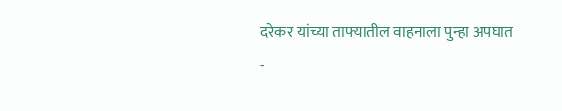दरेकर यांच्या ताफ्यातील वाहनाला पुन्हा अपघात
-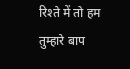रिश्ते में तो हम तुम्हारे बाप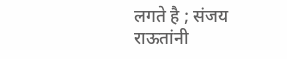लगते है ; संजय राऊतांनी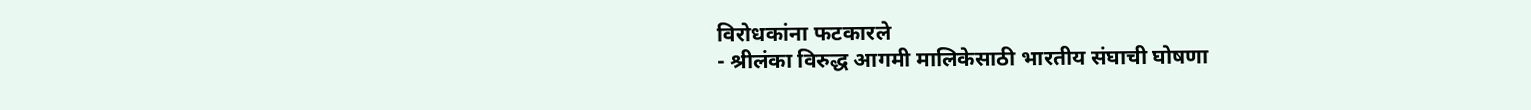विरोधकांना फटकारले
- श्रीलंका विरुद्ध आगमी मालिकेसाठी भारतीय संघाची घोषणा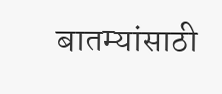बातम्यांसाठी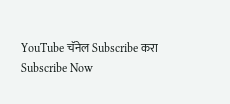YouTube चॅनेल Subscribe करा
Subscribe Now